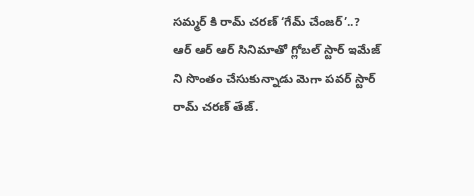సమ్మర్ కి రామ్ చరణ్ ‘గేమ్ చేంజర్’..?
ఆర్ ఆర్ ఆర్ సినిమాతో గ్లోబల్ స్టార్ ఇమేజ్ ని సొంతం చేసుకున్నాడు మెగా పవర్ స్టార్ రామ్ చరణ్ తేజ్.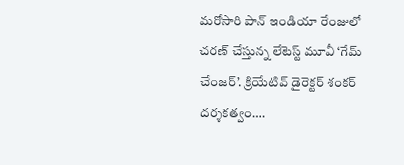మరోసారి పాన్ ఇండియా రేంజులో చరణ్ చేస్తున్న లేటెస్ట్ మూవీ ‘గేమ్ చేంజర్’. క్రియేటివ్ డైరెక్టర్ శంకర్ దర్శకత్వం….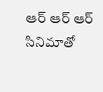ఆర్ ఆర్ ఆర్ సినిమాతో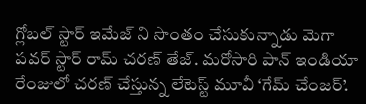గ్లోబల్ స్టార్ ఇమేజ్ ని సొంతం చేసుకున్నాడు మెగా పవర్ స్టార్ రామ్ చరణ్ తేజ్. మరోసారి పాన్ ఇండియా రేంజులో చరణ్ చేస్తున్న లేటెస్ట్ మూవీ ‘గేమ్ చేంజర్’.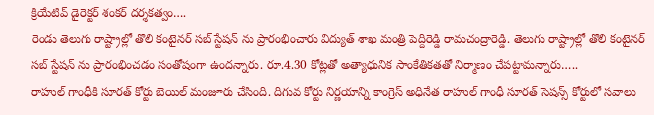క్రియేటివ్ డైరెక్టర్ శంకర్ దర్శకత్వం….
రెండు తెలుగు రాష్ట్రాల్లో తొలి కంటైనర్ సబ్ స్టేషన్ ను ప్రారంభించారు విద్యుత్ శాఖ మంత్రి పెద్దిరెడ్డి రామచంద్రారెడ్డి. తెలుగు రాష్ట్రాల్లో తొలి కంటైనర్ సబ్ స్టేషన్ ను ప్రారంభించడం సంతోషంగా ఉందన్నారు. రూ.4.30 కోట్లతో అత్యాధునిక సాంకేతికతతో నిర్మాణం చేపట్టామన్నారు…..
రాహుల్ గాంధీకి సూరత్ కోర్టు బెయిల్ మంజూరు చేసింది. దిగువ కోర్టు నిర్ణయాన్ని కాంగ్రెస్ అధినేత రాహుల్ గాంధీ సూరత్ సెషన్స్ కోర్టులో సవాలు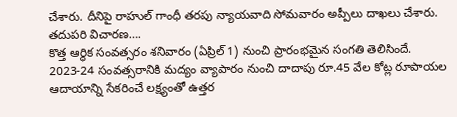చేశారు. దీనిపై రాహుల్ గాంధీ తరపు న్యాయవాది సోమవారం అప్పీలు దాఖలు చేశారు. తదుపరి విచారణ….
కొత్త ఆర్థిక సంవత్సరం శనివారం (ఏప్రిల్ 1) నుంచి ప్రారంభమైన సంగతి తెలిసిందే. 2023-24 సంవత్సరానికి మద్యం వ్యాపారం నుంచి దాదాపు రూ.45 వేల కోట్ల రూపాయల ఆదాయాన్ని సేకరించే లక్ష్యంతో ఉత్తర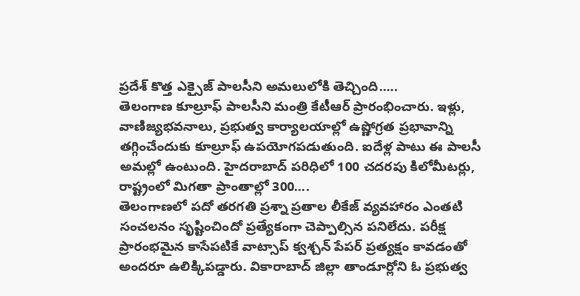ప్రదేశ్ కొత్త ఎక్సైజ్ పాలసీని అమలులోకి తెచ్చింది…..
తెలంగాణ కూల్రూఫ్ పాలసీని మంత్రి కేటీఆర్ ప్రారంభించారు. ఇళ్లు, వాణిజ్యభవనాలు, ప్రభుత్వ కార్యాలయాల్లో ఉష్ణోగ్రత ప్రభావాన్ని తగ్గించేందుకు కూల్రూఫ్ ఉపయోగపడుతుంది. ఐదేళ్ల పాటు ఈ పాలసీ అమల్లో ఉంటుంది. హైదరాబాద్ పరిధిలో 100 చదరపు కిలోమీటర్లు, రాష్ట్రంలో మిగతా ప్రాంతాల్లో 300….
తెలంగాణలో పదో తరగతి ప్రశ్నా ప్రతాల లీకేజ్ వ్యవహారం ఎంతటి సంచలనం సృష్టించిందో ప్రత్యేకంగా చెప్పాల్సిన పనిలేదు. పరీక్ష ప్రారంభమైన కాసేపటికే వాట్సాప్ క్వశ్చన్ పేపర్ ప్రత్యక్షం కావడంతో అందరూ ఉలిక్కిపడ్డారు. వికారాబాద్ జిల్లా తాండూర్లోని ఓ ప్రభుత్వ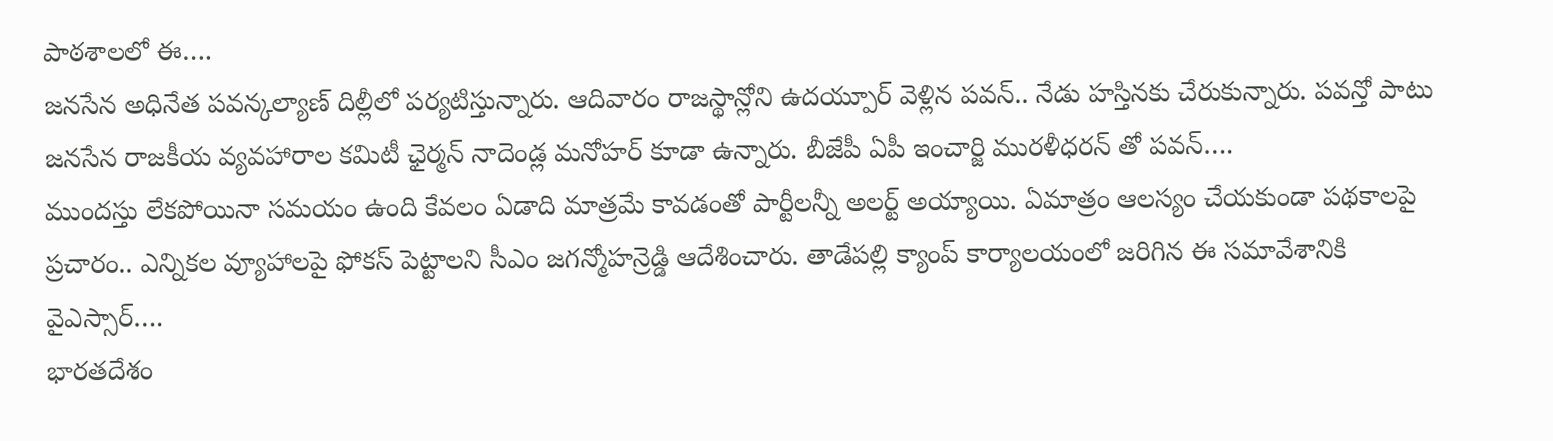పాఠశాలలో ఈ….
జనసేన అధినేత పవన్కల్యాణ్ దిల్లీలో పర్యటిస్తున్నారు. ఆదివారం రాజస్థాన్లోని ఉదయ్పూర్ వెళ్లిన పవన్.. నేడు హస్తినకు చేరుకున్నారు. పవన్తో పాటు జనసేన రాజకీయ వ్యవహారాల కమిటీ ఛైర్మన్ నాదెండ్ల మనోహర్ కూడా ఉన్నారు. బీజేపీ ఏపీ ఇంచార్జి మురళీధరన్ తో పవన్….
ముందస్తు లేకపోయినా సమయం ఉంది కేవలం ఏడాది మాత్రమే కావడంతో పార్టీలన్నీ అలర్ట్ అయ్యాయి. ఏమాత్రం ఆలస్యం చేయకుండా పథకాలపై ప్రచారం.. ఎన్నికల వ్యూహాలపై ఫోకస్ పెట్టాలని సీఎం జగన్మోహన్రెడ్డి ఆదేశించారు. తాడేపల్లి క్యాంప్ కార్యాలయంలో జరిగిన ఈ సమావేశానికి వైఎస్సార్….
భారతదేశం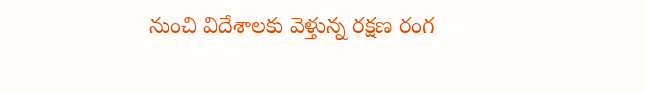నుంచి విదేశాలకు వెళ్తున్న రక్షణ రంగ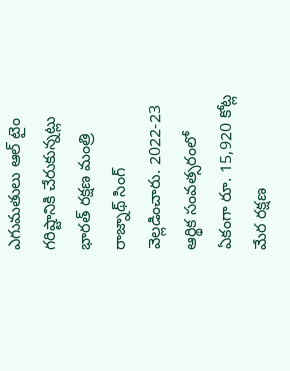ఎగుమతులు ఆల్ టైం గరిష్టానికి చేరుకున్నట్లు భారత్ రక్షణ మంత్రి రాజ్నాథ్ సింగ్ వెల్లడించారు. 2022-23 ఆర్థిక సంవత్సరంలో ఏకంగా రూ. 15,920 కోట్ల మేర రక్షణ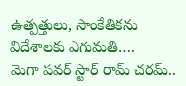ఉత్పత్తులు, సాంకేతికను విదేశాలకు ఎగుమతి….
మెగా పవర్ స్టార్ రామ్ చరమ్..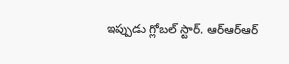ఇప్పుడు గ్లోబల్ స్టార్. ఆర్ఆర్ఆర్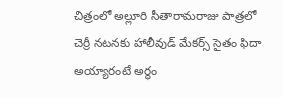చిత్రంలో అల్లూరి సీతారామరాజు పాత్రలో చెర్రీ నటనకు హాలీవుడ్ మేకర్స్ సైతం ఫిదా అయ్యారంటే అర్థం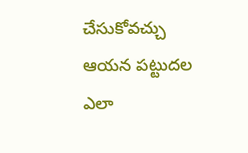చేసుకోవచ్చు ఆయన పట్టుదల ఎలా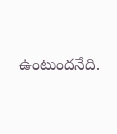ఉంటుందనేది.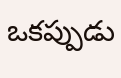ఒకప్పుడు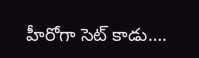హీరోగా సెట్ కాడు….